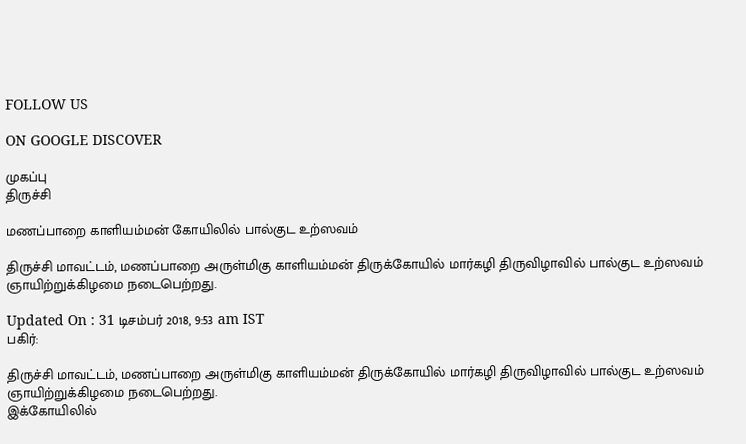FOLLOW US

ON GOOGLE DISCOVER

முகப்பு
திருச்சி

மணப்பாறை காளியம்மன் கோயிலில் பால்குட உற்ஸவம்

திருச்சி மாவட்டம், மணப்பாறை அருள்மிகு காளியம்மன் திருக்கோயில் மார்கழி திருவிழாவில் பால்குட உற்ஸவம் ஞாயிற்றுக்கிழமை நடைபெற்றது.

Updated On : 31 டிசம்பர் 2018, 9:53 am IST
பகிர்:

திருச்சி மாவட்டம், மணப்பாறை அருள்மிகு காளியம்மன் திருக்கோயில் மார்கழி திருவிழாவில் பால்குட உற்ஸவம் ஞாயிற்றுக்கிழமை நடைபெற்றது.
இக்கோயிலில்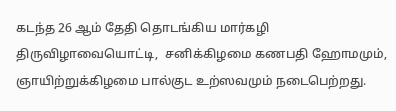கடந்த 26 ஆம் தேதி தொடங்கிய மார்கழி திருவிழாவையொட்டி,  சனிக்கிழமை கணபதி ஹோமமும், ஞாயிற்றுக்கிழமை பால்குட உற்ஸவமும் நடைபெற்றது.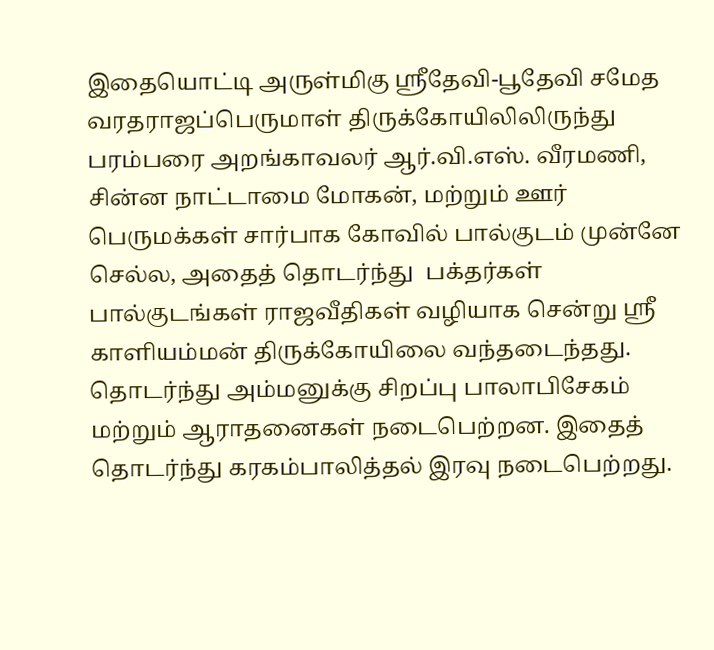இதையொட்டி அருள்மிகு ஸ்ரீதேவி-பூதேவி சமேத வரதராஜப்பெருமாள் திருக்கோயிலிலிருந்து பரம்பரை அறங்காவலர் ஆர்.வி.எஸ். வீரமணி, சின்ன நாட்டாமை மோகன், மற்றும் ஊர் பெருமக்கள் சார்பாக கோவில் பால்குடம் முன்னே செல்ல, அதைத் தொடர்ந்து  பக்தர்கள் பால்குடங்கள் ராஜவீதிகள் வழியாக சென்று ஸ்ரீ காளியம்மன் திருக்கோயிலை வந்தடைந்தது. தொடர்ந்து அம்மனுக்கு சிறப்பு பாலாபிசேகம் மற்றும் ஆராதனைகள் நடைபெற்றன. இதைத் தொடர்ந்து கரகம்பாலித்தல் இரவு நடைபெற்றது.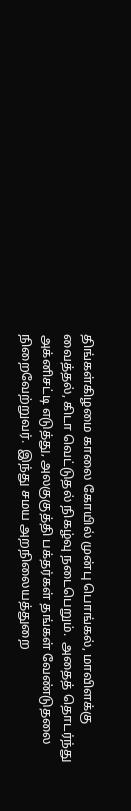திங்கள்கிழமை காலை கோயில் முன்பு பொங்கல், மாவிளக்கு வைத்தல், கிடா வெட்டுதல் நிகழ்வு நடைபெறும்.  அதைத் தொடர்ந்து அக்னிசட்டி எடுத்து, அலகுகுத்தி பக்தர்கள் தங்கள் வேண்டுதலை நிறைவேற்றுவர்.  இந்து சமய அறநிலையத்துறை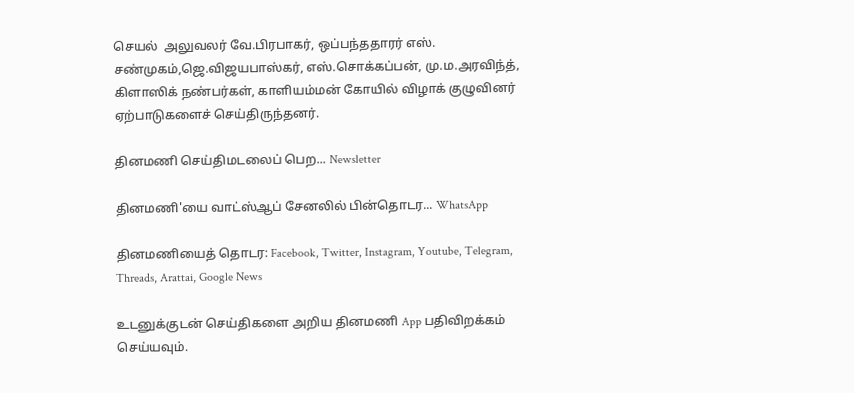செயல்  அலுவலர் வே.பிரபாகர், ஒப்பந்ததாரர் எஸ். சண்முகம்,ஜெ.விஜயபாஸ்கர், எஸ்.சொக்கப்பன், மு.ம.அரவிந்த், கிளாஸிக் நண்பர்கள், காளியம்மன் கோயில் விழாக் குழுவினர்  ஏற்பாடுகளைச் செய்திருந்தனர்.

தினமணி செய்திமடலைப் பெற... Newsletter

தினமணி'யை வாட்ஸ்ஆப் சேனலில் பின்தொடர... WhatsApp

தினமணியைத் தொடர: Facebook, Twitter, Instagram, Youtube, Telegram, Threads, Arattai, Google News

உடனுக்குடன் செய்திகளை அறிய தினமணி App பதிவிறக்கம் செய்யவும்.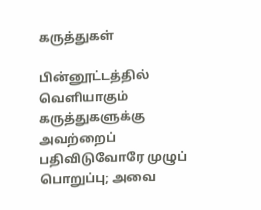கருத்துகள்

பின்னூட்டத்தில் வெளியாகும் கருத்துகளுக்கு அவற்றைப் பதிவிடுவோரே முழுப் பொறுப்பு; அவை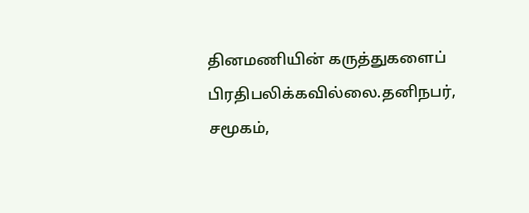தினமணியின் கருத்துகளைப் பிரதிபலிக்கவில்லை.தனிநபர், சமூகம்,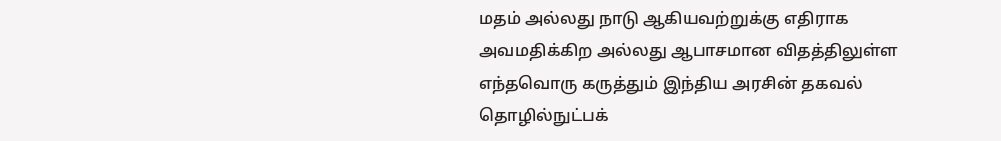மதம் அல்லது நாடு ஆகியவற்றுக்கு எதிராக அவமதிக்கிற அல்லது ஆபாசமான விதத்திலுள்ள எந்தவொரு கருத்தும் இந்திய அரசின் தகவல் தொழில்நுட்பக்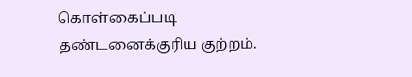கொள்கைப்படி தண்டனைக்குரிய குற்றம்.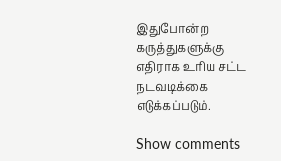இதுபோன்ற கருத்துகளுக்கு எதிராக உரிய சட்ட நடவடிக்கை எடுக்கப்படும்.

Show comments